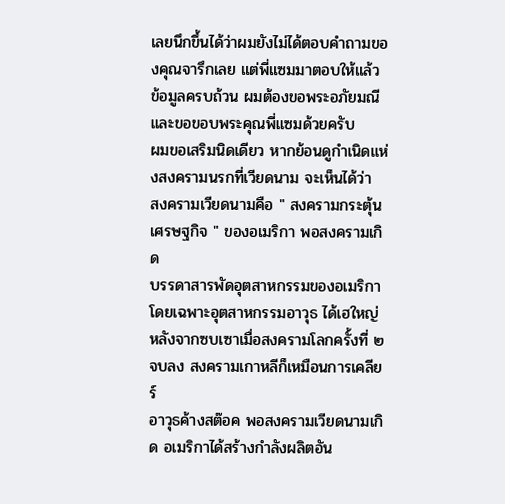เลยนึกขึ้นได้ว่าผมยังไม่ได้ตอบคำถามของคุณจารึกเลย แต่พี่แซมมาตอบให้แล้ว
ข้อมูลครบถ้วน ผมต้องขอพระอภัยมณี และขอขอบพระคุณพี่แซมด้วยครับ
ผมขอเสริมนิดเดียว หากย้อนดูกำเนิดแห่งสงครามนรกที่เวียดนาม จะเห็นได้ว่า
สงครามเวียดนามคือ " สงครามกระตุ้นเศรษฐกิจ " ของอเมริกา พอสงครามเกิด
บรรดาสารพัดอุตสาหกรรมของอเมริกา โดยเฉพาะอุตสาหกรรมอาวุธ ได้เฮใหญ่
หลังจากซบเซาเมื่อสงครามโลกครั้งที่ ๒ จบลง สงครามเกาหลีก็เหมือนการเคลียร์
อาวุธค้างสต๊อค พอสงครามเวียดนามเกิด อเมริกาได้สร้างกำลังผลิตอัน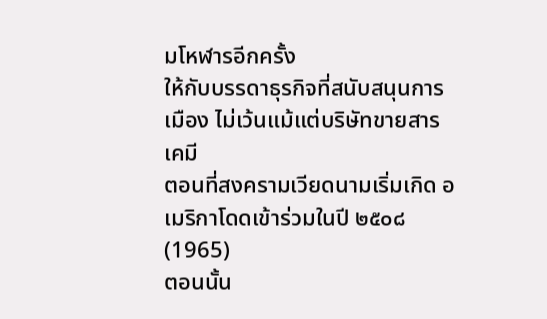มโหฬารอีกครั้ง
ให้กับบรรดาธุรกิจที่สนับสนุนการเมือง ไม่เว้นแม้แต่บริษัทขายสารเคมี
ตอนที่สงครามเวียดนามเริ่มเกิด อเมริกาโดดเข้าร่วมในปี ๒๕๐๘(1965)
ตอนนั้น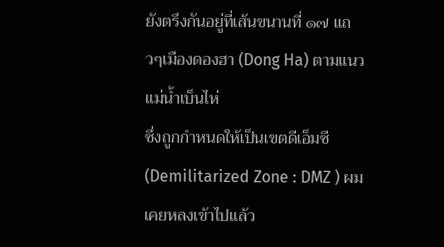ยังตรึงกันอยู่ที่เส้นขนานที่ ๑๗ แถวๆเมืองดองฮา (Dong Ha) ตามแนวแม่น้ำเบ็นไห่
ซึ่งถูกกำหนดให้เป็นเขตดีเอ็มซี(Demilitarized Zone : DMZ ) ผมเคยหลงเข้าไปแล้ว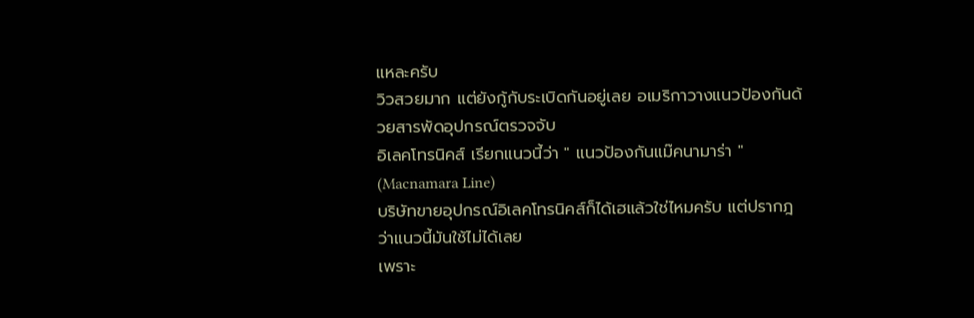แหละครับ
วิวสวยมาก แต่ยังกู้กับระเบิดกันอยู่เลย อเมริกาวางแนวป้องกันด้วยสารพัดอุปกรณ์ตรวจจับ
อิเลคโทรนิคส์ เรียกแนวนี้ว่า " แนวป้องกันแม๊คนามาร่า " (Macnamara Line)
บริษัทขายอุปกรณ์อิเลคโทรนิคส์ก็ได้เฮแล้วใช่ไหมครับ แต่ปรากฎว่าแนวนี้มันใช้ไม่ได้เลย
เพราะ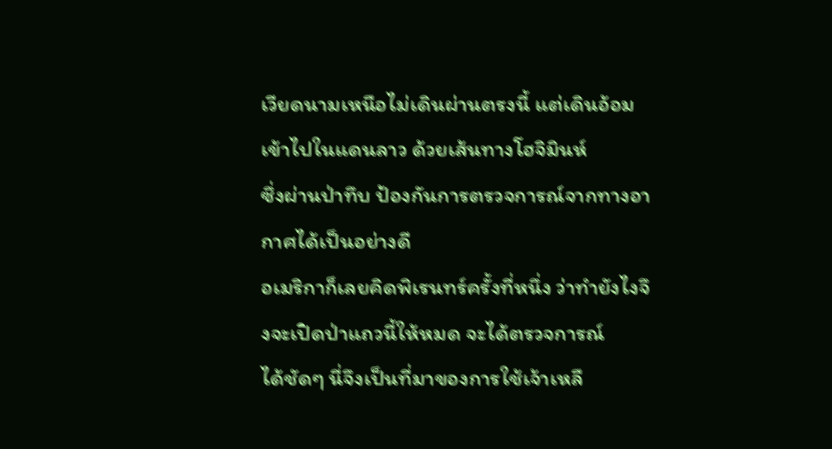เวียดนามเหนือไม่เดินผ่านตรงนี้ แต่เดินอ้อมเข้าไปในแดนลาว ด้วยเส้นทางโฮจิมินห์
ซึ่งผ่านป่าทึบ ป้องกันการตรวจการณ์จากทางอากาศได้เป็นอย่างดี
อเมริกาก็เลยคิดพิเรนทร์ครั้งที่หนึ่ง ว่าทำยังไงจึงจะเปิดป่าแถวนี้ให้หมด จะได้ตรวจการณ์
ได้ชัดๆ นี่จึงเป็นที่มาของการใช้เจ้าเหลื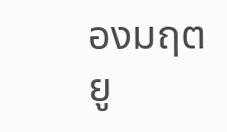องมฤตยู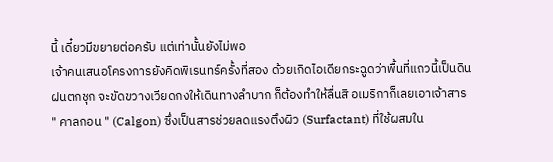นี้ เดี๋ยวมีขยายต่อครับ แต่เท่านั้นยังไม่พอ
เจ้าคนเสนอโครงการยังคิดพิเรนทร์ครั้งที่สอง ด้วยเกิดไอเดียกระฉูดว่าพื้นที่แถวนี้เป็นดิน
ฝนตกชุก จะขัดขวางเวียดกงให้เดินทางลำบาก ก็ต้องทำให้ลื่นสิ อเมริกาก็เลยเอาเจ้าสาร
" คาลกอน " (Calgon) ซึ่งเป็นสารช่วยลดแรงตึงผิว (Surfactant) ที่ใช้ผสมใน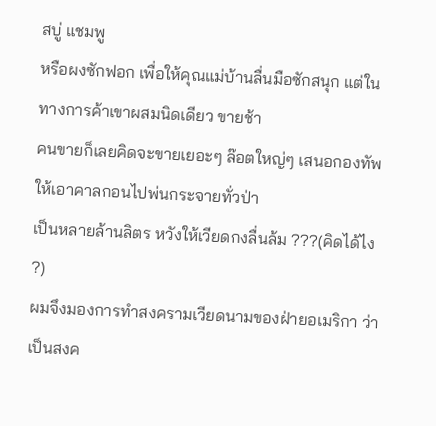สบู่ แชมพู
หรือผงซักฟอก เพื่อให้คุณแม่บ้านลื่นมือซักสนุก แต่ในทางการค้าเขาผสมนิดเดียว ขายช้า
คนขายก็เลยคิดจะขายเยอะๆ ล๊อตใหญ่ๆ เสนอกองทัพให้เอาคาลกอนไปพ่นกระจายทั่วป่า
เป็นหลายล้านลิตร หวังให้เวียดกงลื่นล้ม ???(คิดได้ไง ?)
ผมจึงมองการทำสงครามเวียดนามของฝ่ายอเมริกา ว่าเป็นสงค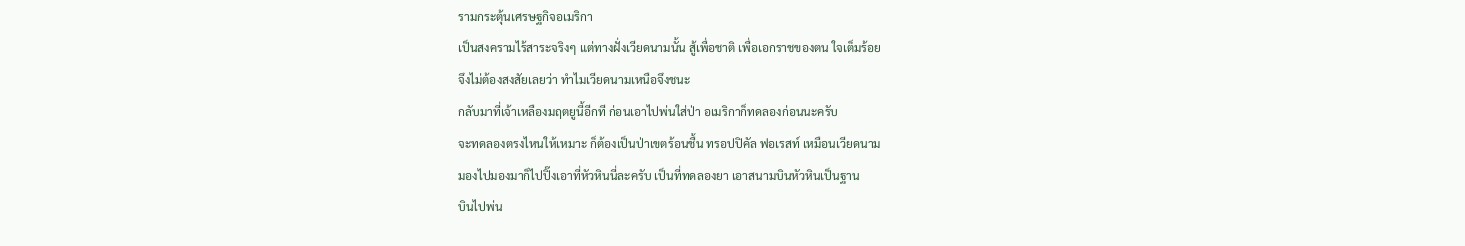รามกระตุ้นเศรษฐกิจอเมริกา
เป็นสงครามไร้สาระจริงๆ แต่ทางฝั่งเวียดนามนั้น สู้เพื่อชาติ เพื่อเอกราชของตน ใจเต็มร้อย
จึงไม่ต้องสงสัยเลยว่า ทำไมเวียดนามเหนือจึงชนะ
กลับมาที่เจ้าเหลืองมฤตยูนี้อีกที ก่อนเอาไปพ่นใส่ป่า อเมริกาก็ทดลองก่อนนะครับ
จะทดลองตรงไหนให้เหมาะ ก็ต้องเป็นป่าเขตร้อนชื้น ทรอปปิคัล ฟอเรสท์ เหมือนเวียดนาม
มองไปมองมาก็ไปปิ๊งเอาที่หัวหินนี่ละครับ เป็นที่ทดลองยา เอาสนามบินหัวหินเป็นฐาน
บินไปพ่น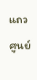แถวศูนย์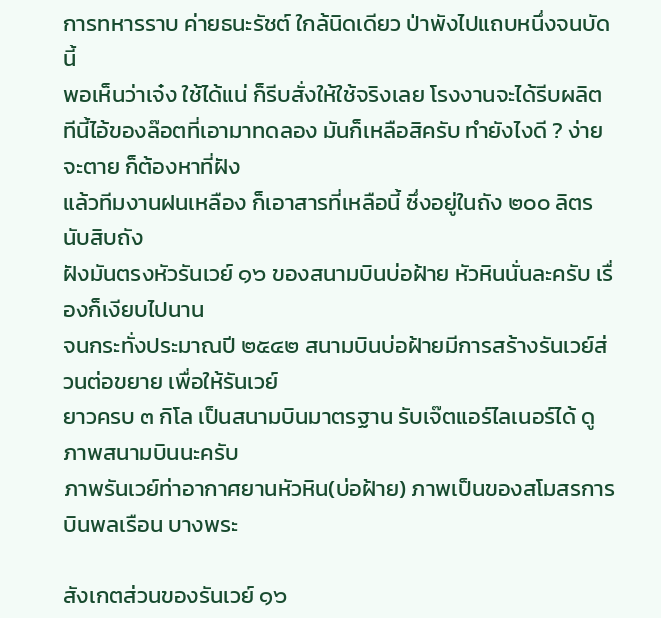การทหารราบ ค่ายธนะรัชต์ ใกล้นิดเดียว ป่าพังไปแถบหนึ่งจนบัดนี้
พอเห็นว่าเจ๋ง ใช้ได้แน่ ก็รีบสั่งให้ใช้จริงเลย โรงงานจะได้รีบผลิต
ทีนี้ไอ้ของล๊อตที่เอามาทดลอง มันก็เหลือสิครับ ทำยังไงดี ? ง่ายจะตาย ก็ต้องหาที่ฝัง
แล้วทีมงานฝนเหลือง ก็เอาสารที่เหลือนี้ ซึ่งอยู่ในถัง ๒๐๐ ลิตร นับสิบถัง
ฝังมันตรงหัวรันเวย์ ๑๖ ของสนามบินบ่อฝ้าย หัวหินนั่นละครับ เรื่องก็เงียบไปนาน
จนกระทั่งประมาณปี ๒๕๔๒ สนามบินบ่อฝ้ายมีการสร้างรันเวย์ส่วนต่อขยาย เพื่อให้รันเวย์
ยาวครบ ๓ กิโล เป็นสนามบินมาตรฐาน รับเจ๊ตแอร์ไลเนอร์ได้ ดูภาพสนามบินนะครับ
ภาพรันเวย์ท่าอากาศยานหัวหิน(บ่อฝ้าย) ภาพเป็นของสโมสรการบินพลเรือน บางพระ

สังเกตส่วนของรันเวย์ ๑๖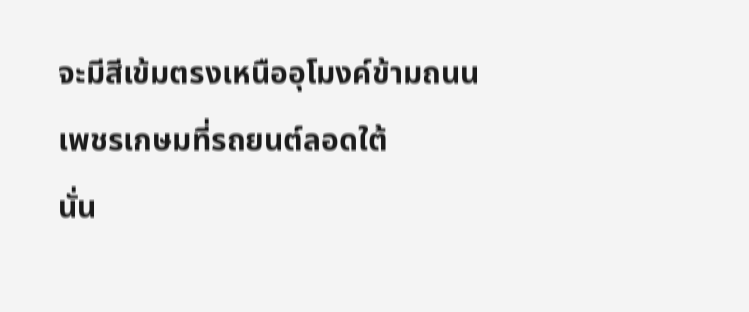จะมีสีเข้มตรงเหนืออุโมงค์ข้ามถนนเพชรเกษมที่รถยนต์ลอดใต้
นั่น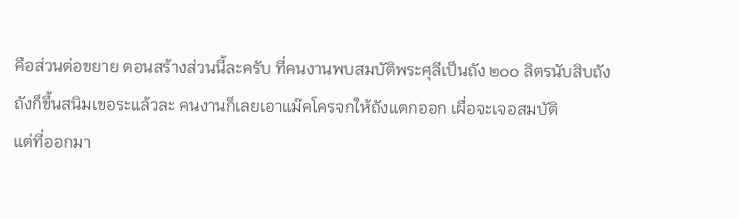คือส่วนต่อขยาย ตอนสร้างส่วนนี้ละครับ ที่คนงานพบสมบัติพระศุลีเป็นถัง ๒๐๐ ลิตรนับสิบถัง
ถังก็ขึ้นสนิมเขอระแล้วละ คนงานก็เลยเอาแม๊คโครจกให้ถังแตกออก เผื่อจะเจอสมบัติ
แต่ที่ออกมา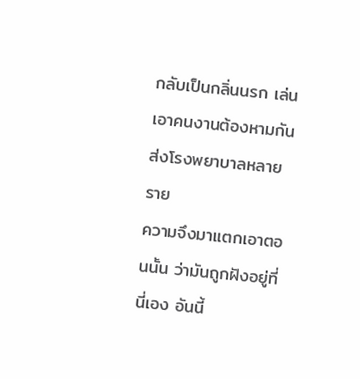กลับเป็นกลิ่นนรก เล่นเอาคนงานต้องหามกันส่งโรงพยาบาลหลายราย
ความจึงมาแตกเอาตอนนั้น ว่ามันถูกฝังอยู่ที่นี่เอง อันนี้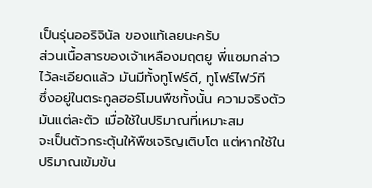เป็นรุ่นออริจินัล ของแท้เลยนะครับ
ส่วนเนื้อสารของเจ้าเหลืองมฤตยู พี่แซมกล่าวไว้ละเอียดแล้ว มันมีทั้งทูโฟร์ดี, ทูโฟร์ไฟว์ที
ซึ่งอยู่ในตระกูลฮอร์โมนพืชทั้งนั้น ความจริงตัวมันแต่ละตัว เมื่อใช้ในปริมาณที่เหมาะสม
จะเป็นตัวกระตุ้นให้พืชเจริญเติบโต แต่หากใช้ในปริมาณเข้มข้น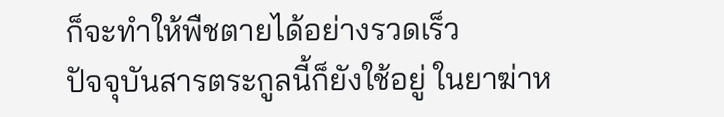ก็จะทำให้พืชตายได้อย่างรวดเร็ว
ปัจจุบันสารตระกูลนี้ก็ยังใช้อยู่ ในยาฆ่าห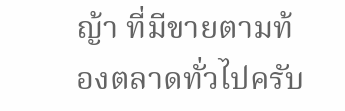ญ้า ที่มีขายตามท้องตลาดทั่วไปครับ